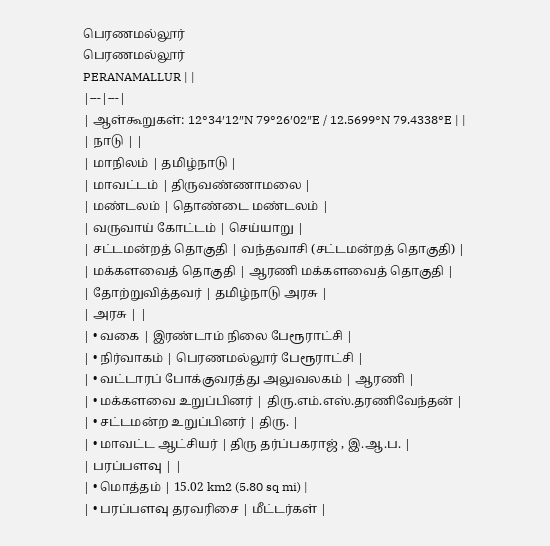பெரணமல்லூர்
பெரணமல்லூர்
PERANAMALLUR | |
|---|---|
| ஆள்கூறுகள்: 12°34′12″N 79°26′02″E / 12.5699°N 79.4338°E | |
| நாடு | |
| மாநிலம் | தமிழ்நாடு |
| மாவட்டம் | திருவண்ணாமலை |
| மண்டலம் | தொண்டை மண்டலம் |
| வருவாய் கோட்டம் | செய்யாறு |
| சட்டமன்றத் தொகுதி | வந்தவாசி (சட்டமன்றத் தொகுதி) |
| மக்களவைத் தொகுதி | ஆரணி மக்களவைத் தொகுதி |
| தோற்றுவித்தவர் | தமிழ்நாடு அரசு |
| அரசு | |
| • வகை | இரண்டாம் நிலை பேரூராட்சி |
| • நிர்வாகம் | பெரணமல்லூர் பேரூராட்சி |
| • வட்டாரப் போக்குவரத்து அலுவலகம் | ஆரணி |
| • மக்களவை உறுப்பினர் | திரு.எம்.எஸ்.தரணிவேந்தன் |
| • சட்டமன்ற உறுப்பினர் | திரு. |
| • மாவட்ட ஆட்சியர் | திரு தர்ப்பகராஜ் , இ.ஆ.ப. |
| பரப்பளவு | |
| • மொத்தம் | 15.02 km2 (5.80 sq mi) |
| • பரப்பளவு தரவரிசை | மீட்டர்கள் |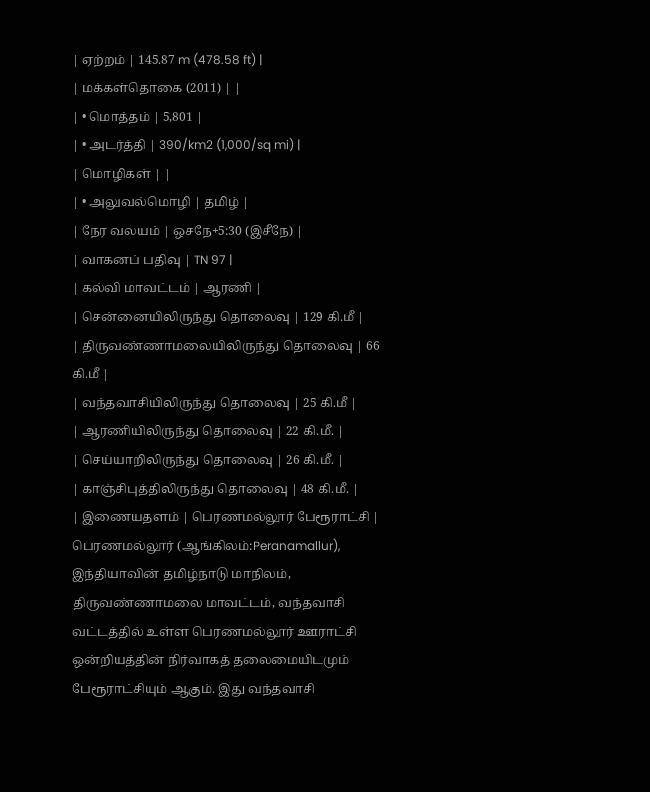| ஏற்றம் | 145.87 m (478.58 ft) |
| மக்கள்தொகை (2011) | |
| • மொத்தம் | 5,801 |
| • அடர்த்தி | 390/km2 (1,000/sq mi) |
| மொழிகள் | |
| • அலுவல்மொழி | தமிழ் |
| நேர வலயம் | ஒசநே+5:30 (இசீநே) |
| வாகனப் பதிவு | TN 97 |
| கல்வி மாவட்டம் | ஆரணி |
| சென்னையிலிருந்து தொலைவு | 129 கி.மீ |
| திருவண்ணாமலையிலிருந்து தொலைவு | 66 கி.மீ |
| வந்தவாசியிலிருந்து தொலைவு | 25 கி.மீ |
| ஆரணியிலிருந்து தொலைவு | 22 கி.மீ. |
| செய்யாறிலிருந்து தொலைவு | 26 கி.மீ. |
| காஞ்சிபுத்திலிருந்து தொலைவு | 48 கி.மீ. |
| இணையதளம் | பெரணமல்லூர் பேரூராட்சி |
பெரணமல்லூர் (ஆங்கிலம்:Peranamallur), இந்தியாவின் தமிழ்நாடு மாநிலம், திருவண்ணாமலை மாவட்டம், வந்தவாசி வட்டத்தில் உள்ள பெரணமல்லூர் ஊராட்சி ஒன்றியத்தின் நிர்வாகத் தலைமையிடமும் பேரூராட்சியும் ஆகும். இது வந்தவாசி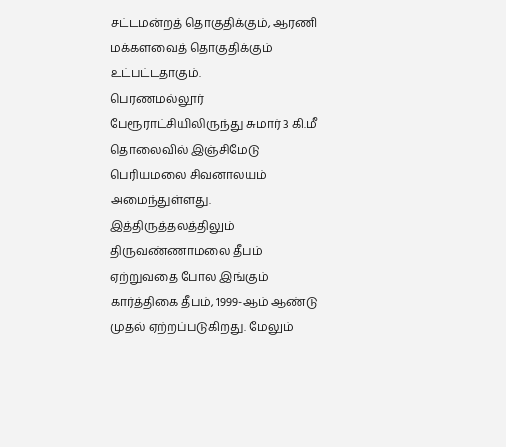சட்டமன்றத் தொகுதிக்கும், ஆரணி மக்களவைத் தொகுதிக்கும் உட்பட்டதாகும்.
பெரணமல்லூர் பேரூராட்சியிலிருந்து சுமார் 3 கி.மீ தொலைவில் இஞ்சிமேடு பெரியமலை சிவனாலயம் அமைந்துள்ளது. இத்திருத்தலத்திலும் திருவண்ணாமலை தீபம் ஏற்றுவதை போல இங்கும் கார்த்திகை தீபம், 1999-ஆம் ஆண்டு முதல் ஏற்றப்படுகிறது. மேலும்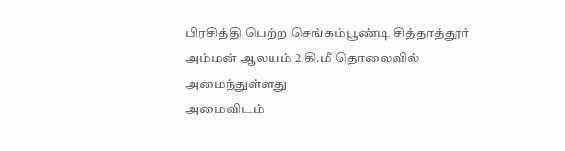பிரசித்தி பெற்ற செங்கம்பூண்டி சித்தாத்தூர் அம்மன் ஆலயம் 2 கி.மீ தொலைவில் அமைந்துள்ளது
அமைவிடம்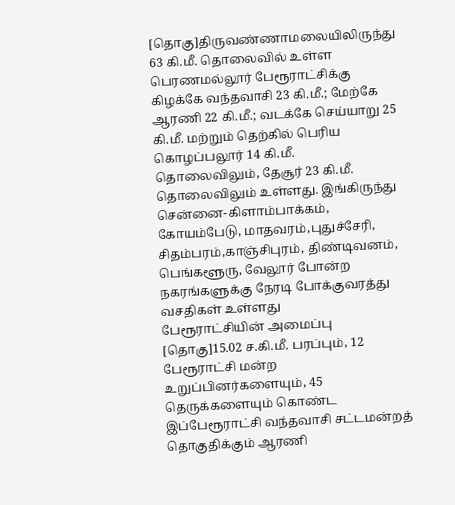[தொகு]திருவண்ணாமலையிலிருந்து 63 கி.மீ. தொலைவில் உள்ள பெரணமல்லூர் பேரூராட்சிக்கு கிழக்கே வந்தவாசி 23 கி.மீ.; மேற்கே ஆரணி 22 கி.மீ.; வடக்கே செய்யாறு 25 கி.மீ. மற்றும் தெற்கில் பெரிய கொழப்பலூர் 14 கி.மீ. தொலைவிலும், தேசூர் 23 கி.மீ. தொலைவிலும் உள்ளது. இங்கிருந்து சென்னை-கிளாம்பாக்கம், கோயம்பேடு, மாதவரம்,புதுச்சேரி, சிதம்பரம்,காஞ்சிபுரம், திண்டிவனம், பெங்களூரு, வேலூர் போன்ற நகரங்களுக்கு நேரடி போக்குவரத்து வசதிகள் உள்ளது
பேரூராட்சியின் அமைப்பு
[தொகு]15.02 ச.கி.மீ. பரப்பும், 12 பேரூராட்சி மன்ற உறுப்பினர்களையும், 45 தெருக்களையும் கொண்ட இப்பேரூராட்சி வந்தவாசி சட்டமன்றத் தொகுதிக்கும் ஆரணி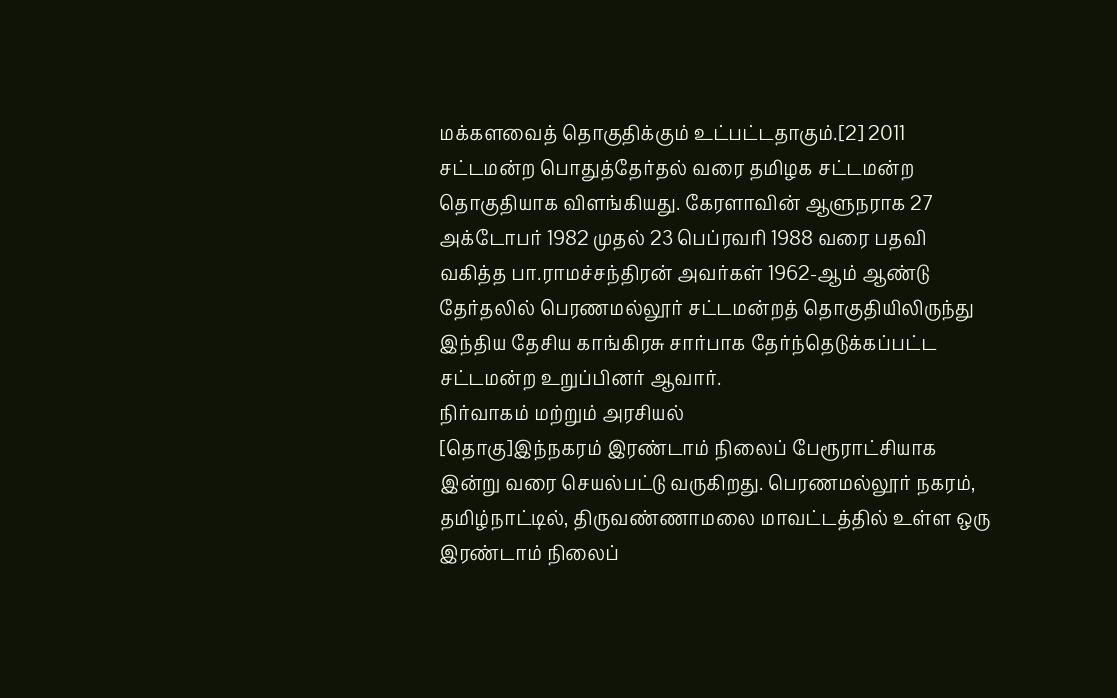மக்களவைத் தொகுதிக்கும் உட்பட்டதாகும்.[2] 2011 சட்டமன்ற பொதுத்தேர்தல் வரை தமிழக சட்டமன்ற தொகுதியாக விளங்கியது. கேரளாவின் ஆளுநராக 27 அக்டோபர் 1982 முதல் 23 பெப்ரவரி 1988 வரை பதவி வகித்த பா.ராமச்சந்திரன் அவர்கள் 1962-ஆம் ஆண்டு தேர்தலில் பெரணமல்லூர் சட்டமன்றத் தொகுதியிலிருந்து இந்திய தேசிய காங்கிரசு சார்பாக தேர்ந்தெடுக்கப்பட்ட சட்டமன்ற உறுப்பினர் ஆவார்.
நிர்வாகம் மற்றும் அரசியல்
[தொகு]இந்நகரம் இரண்டாம் நிலைப் பேரூராட்சியாக இன்று வரை செயல்பட்டு வருகிறது. பெரணமல்லூர் நகரம், தமிழ்நாட்டில், திருவண்ணாமலை மாவட்டத்தில் உள்ள ஒரு இரண்டாம் நிலைப்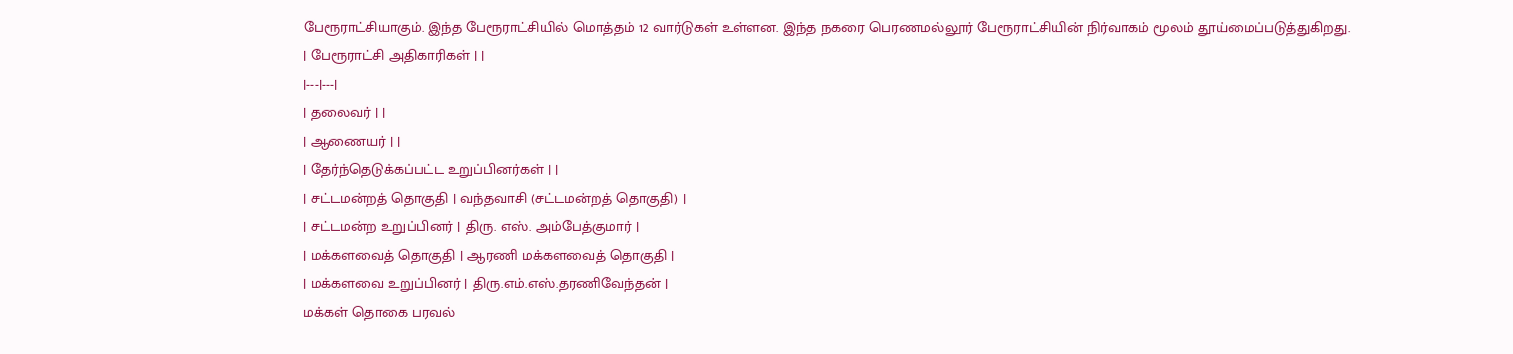பேரூராட்சியாகும். இந்த பேரூராட்சியில் மொத்தம் 12 வார்டுகள் உள்ளன. இந்த நகரை பெரணமல்லூர் பேரூராட்சியின் நிர்வாகம் மூலம் தூய்மைப்படுத்துகிறது.
| பேரூராட்சி அதிகாரிகள் | |
|---|---|
| தலைவர் | |
| ஆணையர் | |
| தேர்ந்தெடுக்கப்பட்ட உறுப்பினர்கள் | |
| சட்டமன்றத் தொகுதி | வந்தவாசி (சட்டமன்றத் தொகுதி) |
| சட்டமன்ற உறுப்பினர் | திரு. எஸ். அம்பேத்குமார் |
| மக்களவைத் தொகுதி | ஆரணி மக்களவைத் தொகுதி |
| மக்களவை உறுப்பினர் | திரு.எம்.எஸ்.தரணிவேந்தன் |
மக்கள் தொகை பரவல்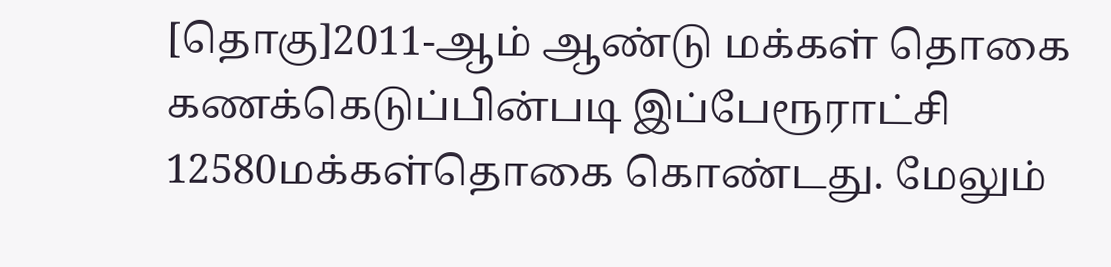[தொகு]2011-ஆம் ஆண்டு மக்கள் தொகை கணக்கெடுப்பின்படி இப்பேரூராட்சி 12580மக்கள்தொகை கொண்டது. மேலும்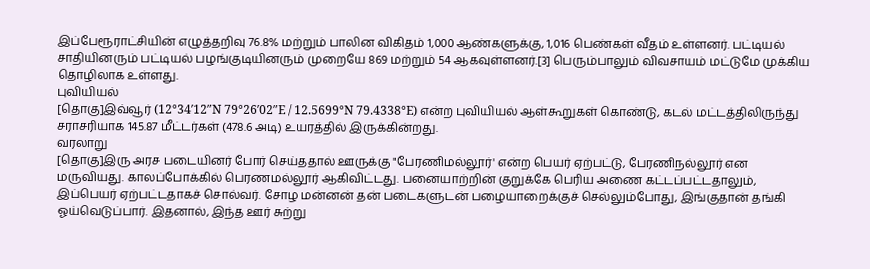இப்பேரூராட்சியின் எழுத்தறிவு 76.8% மற்றும் பாலின விகிதம் 1,000 ஆண்களுக்கு, 1,016 பெண்கள் வீதம் உள்ளனர். பட்டியல் சாதியினரும் பட்டியல் பழங்குடியினரும் முறையே 869 மற்றும் 54 ஆகவுள்ளனர்.[3] பெரும்பாலும் விவசாயம் மட்டுமே முக்கிய தொழிலாக உள்ளது.
புவியியல்
[தொகு]இவ்வூர் (12°34′12″N 79°26′02″E / 12.5699°N 79.4338°E) என்ற புவியியல் ஆள்கூறுகள் கொண்டு, கடல் மட்டத்திலிருந்து சராசரியாக 145.87 மீட்டர்கள் (478.6 அடி) உயரத்தில் இருக்கின்றது.
வரலாறு
[தொகு]இரு அரச படையினர் போர் செய்ததால் ஊருக்கு "பேரணிமல்லூர்' என்ற பெயர் ஏற்பட்டு, பேரணிநல்லூர் என மருவியது. காலப்போக்கில் பெரணமல்லூர் ஆகிவிட்டது. பனையாற்றின் குறுக்கே பெரிய அணை கட்டப்பட்டதாலும், இப்பெயர் ஏற்பட்டதாகச் சொல்வர். சோழ மன்னன் தன் படைகளுடன் பழையாறைக்குச் செல்லும்போது, இங்குதான் தங்கி ஓய்வெடுப்பார். இதனால், இந்த ஊர் சுற்று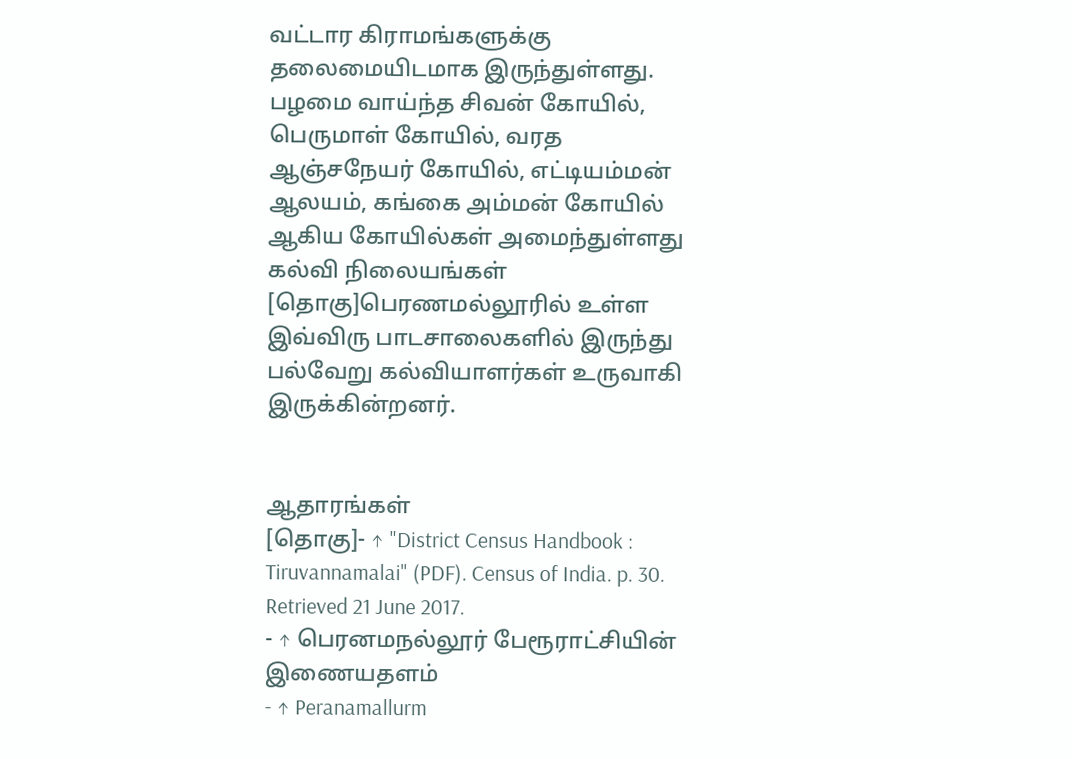வட்டார கிராமங்களுக்கு தலைமையிடமாக இருந்துள்ளது. பழமை வாய்ந்த சிவன் கோயில், பெருமாள் கோயில், வரத ஆஞ்சநேயர் கோயில், எட்டியம்மன் ஆலயம், கங்கை அம்மன் கோயில் ஆகிய கோயில்கள் அமைந்துள்ளது
கல்வி நிலையங்கள்
[தொகு]பெரணமல்லூரில் உள்ள இவ்விரு பாடசாலைகளில் இருந்து பல்வேறு கல்வியாளர்கள் உருவாகி இருக்கின்றனர்.


ஆதாரங்கள்
[தொகு]- ↑ "District Census Handbook : Tiruvannamalai" (PDF). Census of India. p. 30. Retrieved 21 June 2017.
- ↑ பெரனமநல்லூர் பேரூராட்சியின் இணையதளம்
- ↑ Peranamallurm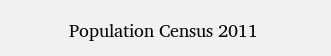Population Census 2011